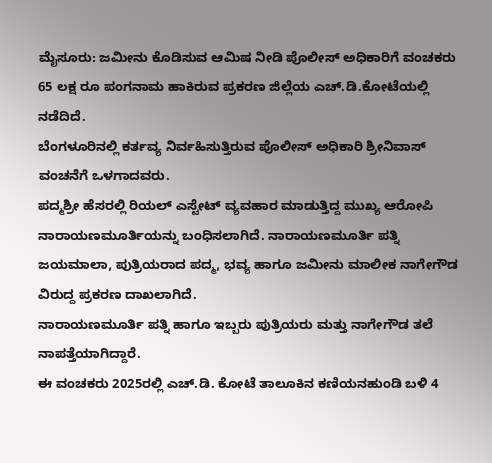ಮೈಸೂರು: ಜಮೀನು ಕೊಡಿಸುವ ಆಮಿಷ ನೀಡಿ ಪೊಲೀಸ್ ಅಧಿಕಾರಿಗೆ ವಂಚಕರು 65 ಲಕ್ಷ ರೂ ಪಂಗನಾಮ ಹಾಕಿರುವ ಪ್ರಕರಣ ಜಿಲ್ಲೆಯ ಎಚ್.ಡಿ.ಕೋಟೆಯಲ್ಲಿ ನಡೆದಿದೆ.
ಬೆಂಗಳೂರಿನಲ್ಲಿ ಕರ್ತವ್ಯ ನಿರ್ವಹಿಸುತ್ತಿರುವ ಪೊಲೀಸ್ ಅಧಿಕಾರಿ ಶ್ರೀನಿವಾಸ್ ವಂಚನೆಗೆ ಒಳಗಾದವರು.
ಪದ್ಮಶ್ರೀ ಹೆಸರಲ್ಲಿ ರಿಯಲ್ ಎಸ್ಟೇಟ್ ವ್ಯವಹಾರ ಮಾಡುತ್ತಿದ್ದ ಮುಖ್ಯ ಆರೋಪಿ ನಾರಾಯಣಮೂರ್ತಿಯನ್ನು ಬಂಧಿಸಲಾಗಿದೆ. ನಾರಾಯಣಮೂರ್ತಿ ಪತ್ನಿ ಜಯಮಾಲಾ, ಪುತ್ರಿಯರಾದ ಪದ್ಮ, ಭವ್ಯ ಹಾಗೂ ಜಮೀನು ಮಾಲೀಕ ನಾಗೇಗೌಡ ವಿರುದ್ದ ಪ್ರಕರಣ ದಾಖಲಾಗಿದೆ.
ನಾರಾಯಣಮೂರ್ತಿ ಪತ್ನಿ ಹಾಗೂ ಇಬ್ಬರು ಪುತ್ರಿಯರು ಮತ್ತು ನಾಗೇಗೌಡ ತಲೆ ನಾಪತ್ತೆಯಾಗಿದ್ದಾರೆ.
ಈ ವಂಚಕರು 2025ರಲ್ಲಿ ಎಚ್.ಡಿ. ಕೋಟೆ ತಾಲೂಕಿನ ಕಣಿಯನಹುಂಡಿ ಬಳಿ 4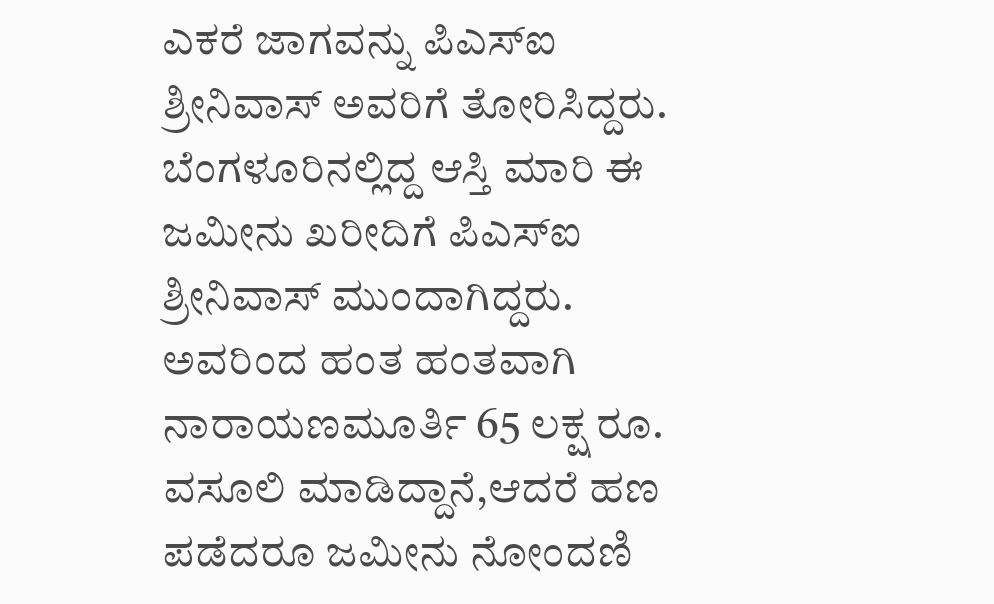ಎಕರೆ ಜಾಗವನ್ನು ಪಿಎಸ್ಐ ಶ್ರೀನಿವಾಸ್ ಅವರಿಗೆ ತೋರಿಸಿದ್ದರು.
ಬೆಂಗಳೂರಿನಲ್ಲಿದ್ದ ಆಸ್ತಿ ಮಾರಿ ಈ ಜಮೀನು ಖರೀದಿಗೆ ಪಿಎಸ್ಐ ಶ್ರೀನಿವಾಸ್ ಮುಂದಾಗಿದ್ದರು.
ಅವರಿಂದ ಹಂತ ಹಂತವಾಗಿ ನಾರಾಯಣಮೂರ್ತಿ 65 ಲಕ್ಷ ರೂ. ವಸೂಲಿ ಮಾಡಿದ್ದಾನೆ,ಆದರೆ ಹಣ ಪಡೆದರೂ ಜಮೀನು ನೋಂದಣಿ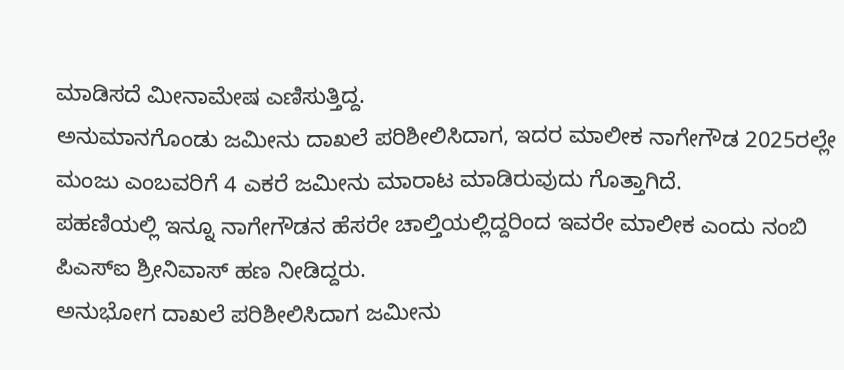ಮಾಡಿಸದೆ ಮೀನಾಮೇಷ ಎಣಿಸುತ್ತಿದ್ದ.
ಅನುಮಾನಗೊಂಡು ಜಮೀನು ದಾಖಲೆ ಪರಿಶೀಲಿಸಿದಾಗ, ಇದರ ಮಾಲೀಕ ನಾಗೇಗೌಡ 2025ರಲ್ಲೇ ಮಂಜು ಎಂಬವರಿಗೆ 4 ಎಕರೆ ಜಮೀನು ಮಾರಾಟ ಮಾಡಿರುವುದು ಗೊತ್ತಾಗಿದೆ.
ಪಹಣಿಯಲ್ಲಿ ಇನ್ನೂ ನಾಗೇಗೌಡನ ಹೆಸರೇ ಚಾಲ್ತಿಯಲ್ಲಿದ್ದರಿಂದ ಇವರೇ ಮಾಲೀಕ ಎಂದು ನಂಬಿ ಪಿಎಸ್ಐ ಶ್ರೀನಿವಾಸ್ ಹಣ ನೀಡಿದ್ದರು.
ಅನುಭೋಗ ದಾಖಲೆ ಪರಿಶೀಲಿಸಿದಾಗ ಜಮೀನು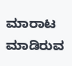ಮಾರಾಟ ಮಾಡಿರುವ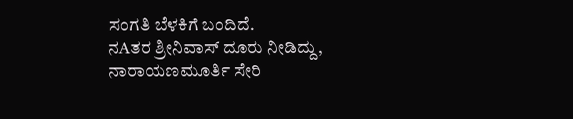ಸಂಗತಿ ಬೆಳಕಿಗೆ ಬಂದಿದೆ.
ನAತರ ಶ್ರೀನಿವಾಸ್ ದೂರು ನೀಡಿದ್ದು, ನಾರಾಯಣಮೂರ್ತಿ ಸೇರಿ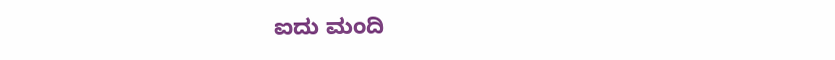ಐದು ಮಂದಿ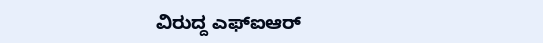ವಿರುದ್ದ ಎಫ್ಐಆರ್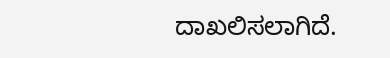ದಾಖಲಿಸಲಾಗಿದೆ.